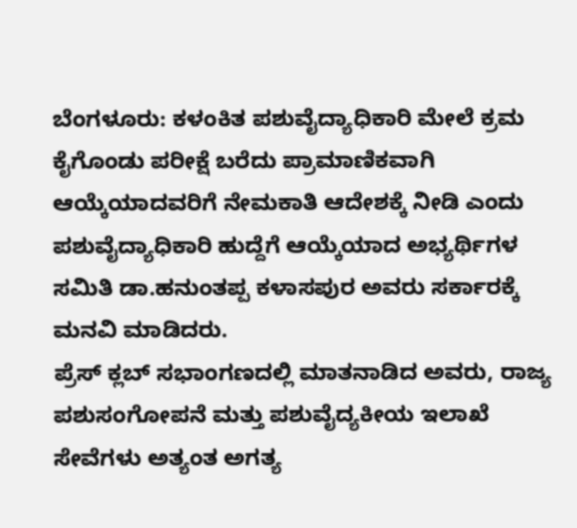ಬೆಂಗಳೂರು: ಕಳಂಕಿತ ಪಶುವೈದ್ಯಾಧಿಕಾರಿ ಮೇಲೆ ಕ್ರಮ ಕೈಗೊಂಡು ಪರೀಕ್ಷೆ ಬರೆದು ಪ್ರಾಮಾಣಿಕವಾಗಿ ಆಯ್ಕೆಯಾದವರಿಗೆ ನೇಮಕಾತಿ ಆದೇಶಕ್ಕೆ ನೀಡಿ ಎಂದು ಪಶುವೈದ್ಯಾಧಿಕಾರಿ ಹುದ್ದೆಗೆ ಆಯ್ಕೆಯಾದ ಅಭ್ಯರ್ಥಿಗಳ ಸಮಿತಿ ಡಾ.ಹನುಂತಪ್ಪ ಕಳಾಸಪುರ ಅವರು ಸರ್ಕಾರಕ್ಕೆ ಮನವಿ ಮಾಡಿದರು.
ಪ್ರೆಸ್ ಕ್ಲಬ್ ಸಭಾಂಗಣದಲ್ಲಿ ಮಾತನಾಡಿದ ಅವರು, ರಾಜ್ಯ ಪಶುಸಂಗೋಪನೆ ಮತ್ತು ಪಶುವೈದ್ಯಕೀಯ ಇಲಾಖೆ ಸೇವೆಗಳು ಅತ್ಯಂತ ಅಗತ್ಯ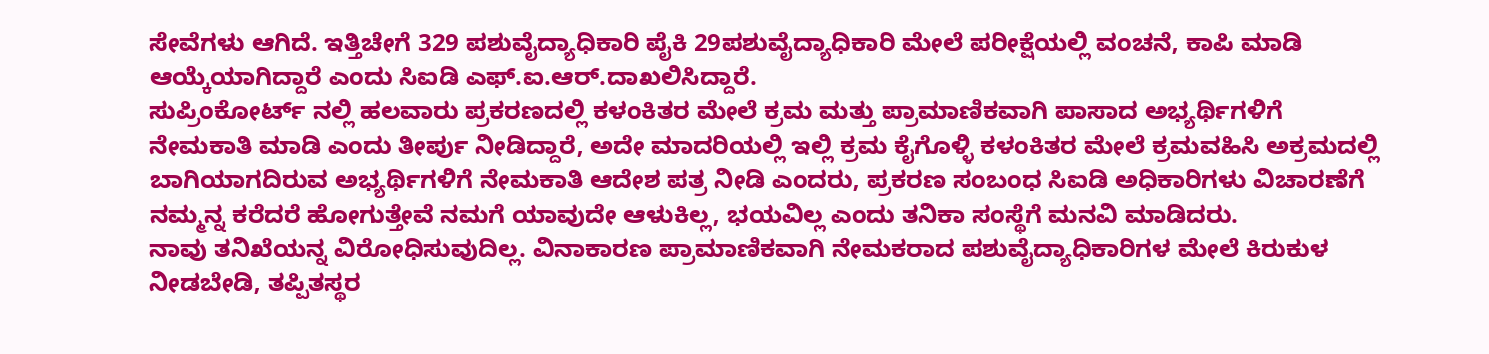ಸೇವೆಗಳು ಆಗಿದೆ. ಇತ್ತಿಚೇಗೆ 329 ಪಶುವೈದ್ಯಾಧಿಕಾರಿ ಪೈಕಿ 29ಪಶುವೈದ್ಯಾಧಿಕಾರಿ ಮೇಲೆ ಪರೀಕ್ಷೆಯಲ್ಲಿ ವಂಚನೆ, ಕಾಪಿ ಮಾಡಿ ಆಯ್ಕೆಯಾಗಿದ್ದಾರೆ ಎಂದು ಸಿಐಡಿ ಎಫ್.ಐ.ಆರ್.ದಾಖಲಿಸಿದ್ದಾರೆ.
ಸುಪ್ರಿಂಕೋರ್ಟ್ ನಲ್ಲಿ ಹಲವಾರು ಪ್ರಕರಣದಲ್ಲಿ ಕಳಂಕಿತರ ಮೇಲೆ ಕ್ರಮ ಮತ್ತು ಪ್ರಾಮಾಣಿಕವಾಗಿ ಪಾಸಾದ ಅಭ್ಯರ್ಥಿಗಳಿಗೆ ನೇಮಕಾತಿ ಮಾಡಿ ಎಂದು ತೀರ್ಪು ನೀಡಿದ್ದಾರೆ, ಅದೇ ಮಾದರಿಯಲ್ಲಿ ಇಲ್ಲಿ ಕ್ರಮ ಕೈಗೊಳ್ಳಿ ಕಳಂಕಿತರ ಮೇಲೆ ಕ್ರಮವಹಿಸಿ ಅಕ್ರಮದಲ್ಲಿ ಬಾಗಿಯಾಗದಿರುವ ಅಭ್ಯರ್ಥಿಗಳಿಗೆ ನೇಮಕಾತಿ ಆದೇಶ ಪತ್ರ ನೀಡಿ ಎಂದರು, ಪ್ರಕರಣ ಸಂಬಂಧ ಸಿಐಡಿ ಅಧಿಕಾರಿಗಳು ವಿಚಾರಣೆಗೆ ನಮ್ಮನ್ನ ಕರೆದರೆ ಹೋಗುತ್ತೇವೆ ನಮಗೆ ಯಾವುದೇ ಆಳುಕಿಲ್ಲ, ಭಯವಿಲ್ಲ ಎಂದು ತನಿಕಾ ಸಂಸ್ಥೆಗೆ ಮನವಿ ಮಾಡಿದರು.
ನಾವು ತನಿಖೆಯನ್ನ ವಿರೋಧಿಸುವುದಿಲ್ಲ. ವಿನಾಕಾರಣ ಪ್ರಾಮಾಣಿಕವಾಗಿ ನೇಮಕರಾದ ಪಶುವೈದ್ಯಾಧಿಕಾರಿಗಳ ಮೇಲೆ ಕಿರುಕುಳ ನೀಡಬೇಡಿ, ತಪ್ಪಿತಸ್ಥರ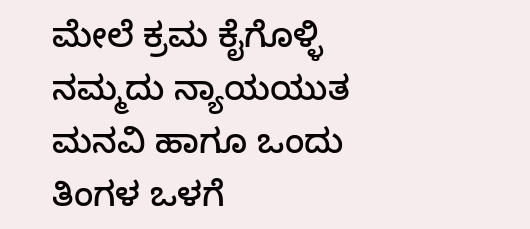ಮೇಲೆ ಕ್ರಮ ಕೈಗೊಳ್ಳಿ ನಮ್ಮದು ನ್ಯಾಯಯುತ ಮನವಿ ಹಾಗೂ ಒಂದು ತಿಂಗಳ ಒಳಗೆ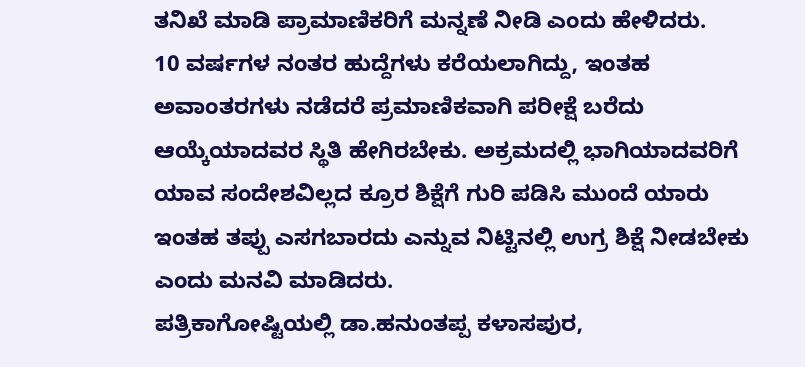ತನಿಖೆ ಮಾಡಿ ಪ್ರಾಮಾಣಿಕರಿಗೆ ಮನ್ನಣೆ ನೀಡಿ ಎಂದು ಹೇಳಿದರು.
10 ವರ್ಷಗಳ ನಂತರ ಹುದ್ದೆಗಳು ಕರೆಯಲಾಗಿದ್ದು, ಇಂತಹ ಅವಾಂತರಗಳು ನಡೆದರೆ ಪ್ರಮಾಣಿಕವಾಗಿ ಪರೀಕ್ಷೆ ಬರೆದು ಆಯ್ಕೆಯಾದವರ ಸ್ಥಿತಿ ಹೇಗಿರಬೇಕು. ಅಕ್ರಮದಲ್ಲಿ ಭಾಗಿಯಾದವರಿಗೆ ಯಾವ ಸಂದೇಶವಿಲ್ಲದ ಕ್ರೂರ ಶಿಕ್ಷೆಗೆ ಗುರಿ ಪಡಿಸಿ ಮುಂದೆ ಯಾರು ಇಂತಹ ತಪ್ಪು ಎಸಗಬಾರದು ಎನ್ನುವ ನಿಟ್ಟಿನಲ್ಲಿ ಉಗ್ರ ಶಿಕ್ಷೆ ನೀಡಬೇಕು ಎಂದು ಮನವಿ ಮಾಡಿದರು.
ಪತ್ರಿಕಾಗೋಷ್ಟಿಯಲ್ಲಿ ಡಾ.ಹನುಂತಪ್ಪ ಕಳಾಸಪುರ,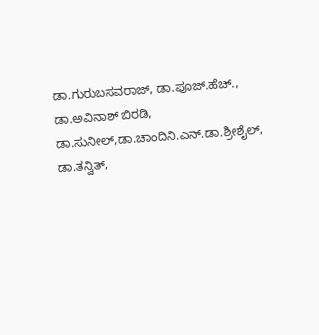ಡಾ.ಗುರುಬಸವರಾಜ್, ಡಾ.ಪೂಜ್.ಹೆಚ್., ಡಾ.ಅವಿನಾಶ್ ಬಿರಡಿ, ಡಾ.ಸುನೀಲ್,ಡಾ.ಚಾಂದಿನಿ.ಎನ್.ಡಾ.ಶ್ರೀಶೈಲ್, ಡಾ.ತನ್ವಿತ್,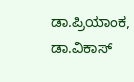ಡಾ.ಪ್ರಿಯಾಂಕ, ಡಾ.ವಿಕಾಸ್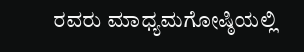ರವರು ಮಾಧ್ಯಮಗೋಷ್ಠಿಯಲ್ಲಿ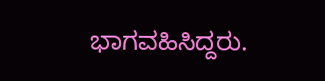ಭಾಗವಹಿಸಿದ್ದರು.